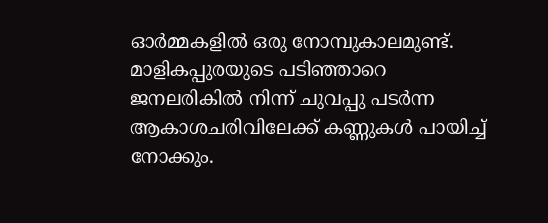ഓർമ്മകളിൽ ഒരു നോമ്പുകാലമുണ്ട്. മാളികപ്പുരയുടെ പടിഞ്ഞാറെ ജനലരികിൽ നിന്ന് ചുവപ്പു പടർന്ന ആകാശചരിവിലേക്ക് കണ്ണുകൾ പായിച്ച് നോക്കും.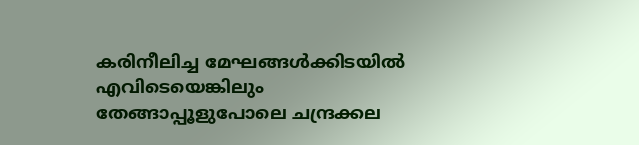കരിനീലിച്ച മേഘങ്ങൾക്കിടയിൽ എവിടെയെങ്കിലും തേങ്ങാപ്പൂളുപോലെ ചന്ദ്രക്കല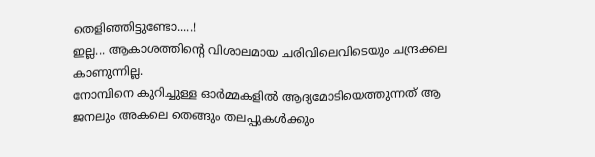തെളിഞ്ഞിട്ടുണ്ടോ.....!
ഇല്ല... ആകാശത്തിൻ്റെ വിശാലമായ ചരിവിലെവിടെയും ചന്ദ്രക്കല കാണുന്നില്ല.
നോമ്പിനെ കുറിച്ചുള്ള ഓർമ്മകളിൽ ആദ്യമോടിയെത്തുന്നത് ആ ജനലും അകലെ തെങ്ങും തലപ്പുകൾക്കും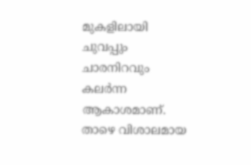മുകളിലായി ചുവപ്പും ചാരനിറവും കലർന്ന ആകാശമാണ്.
താഴെ വിശാലമായ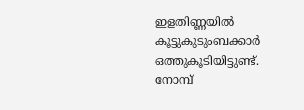ഇളതിണ്ണയിൽ കൂട്ടുകുടുംബക്കാർ ഒത്തുകൂടിയിട്ടുണ്ട്. നോമ്പ്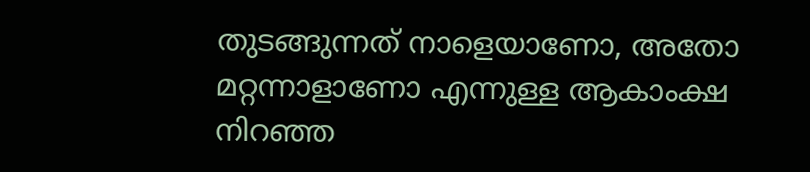തുടങ്ങുന്നത് നാളെയാണോ, അതോ മറ്റന്നാളാണോ എന്നുള്ള ആകാംക്ഷ നിറഞ്ഞ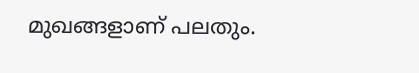മുഖങ്ങളാണ് പലതും.